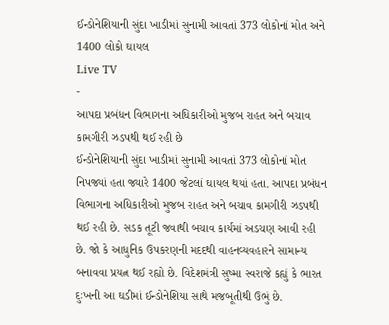ઈન્ડોનેશિયાની સુંદા ખાડીમાં સુનામી આવતાં 373 લોકોનાં મોત અને 1400 લોકો ઘાયલ
Live TV
-
આપદા પ્રબંધન વિભાગના અધિકારીઓ મુજબ રાહત અને બચાવ કામગીરી ઝડપથી થઈ રહી છે
ઈન્ડોનેશિયાની સુંદા ખાડીમાં સુનામી આવતાં 373 લોકોનાં મોત નિપજ્યાં હતા જ્યારે 1400 જેટલાં ઘાયલ થયાં હતા. આપદા પ્રબંધન વિભાગના અધિકારીઓ મુજબ રાહત અને બચાવ કામગીરી ઝડપથી થઈ રહી છે. સડક તૂટી જવાથી બચાવ કાર્યમાં અડચણ આવી રહી છે. જો કે આધુનિક ઉપકરણની મદદથી વાહનવ્યવહારને સામાન્ય બનાવવા પ્રયત્ન થઈ રહ્યો છે. વિદેશમંત્રી સુષ્મા સ્વરાજે કહ્યું કે ભારત દુઃખની આ ઘડીમાં ઈન્ડોનેશિયા સાથે મજબૂતીથી ઉભું છે.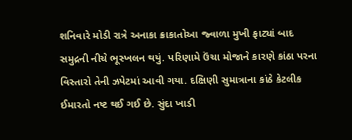શનિવારે મોડી રાત્રે અનાકા ક્રાકાતોઆ જ્વાળા મુખી ફાટ્યાં બાદ સમુદ્રની નીચે ભૂસ્ખલન થયું. પરિણામે ઉંચા મોજાને કારણે કાંઠા પરના વિસ્તારો તેની ઝપેટમાં આવી ગયા. દક્ષિણી સુમાત્રાના કાંઠે કેટલીક ઈમારતો નષ્ટ થઈ ગઈ છે. સુંદા ખાડી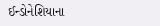ઈન્ડોનેશિયાના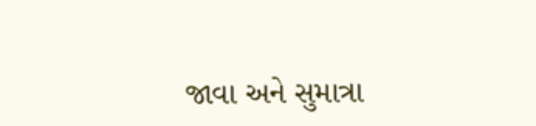જાવા અને સુમાત્રા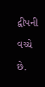દ્વીપની વચ્ચે છે.